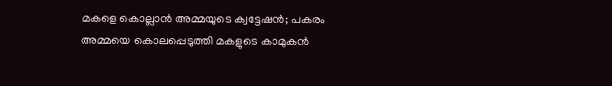മകളെ കൊല്ലാൻ അമ്മയുടെ ക്വട്ടേഷൻ; പകരം അമ്മയെ കൊലപ്പെടുത്തി മകളുടെ കാമുകൻ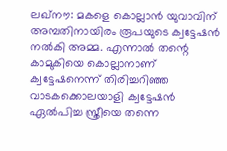ലഖ്നൗ: മകളെ കൊല്ലാന്‍ യുവാവിന് അമ്പതിനായിരം രൂപയുടെ ക്വട്ടേഷൻ നൽകി അമ്മ. എന്നാൽ തന്റെ കാമുകിയെ കൊല്ലാനാണ് ക്വട്ടേഷനെന്ന് തിരിച്ചറിഞ്ഞ വാടകക്കൊലയാളി ക്വട്ടേഷൻ ഏൽപിച്ച സ്ത്രീയെ തന്നെ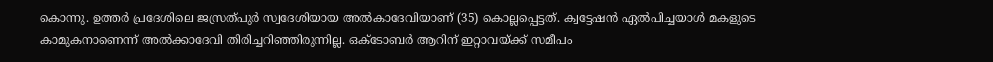കൊന്നു. ഉത്തര്‍ പ്രദേശിലെ ജസ്രത്പുർ സ്വദേശിയായ അൽകാദേവിയാണ് (35) കൊല്ലപ്പെട്ടത്. ക്വട്ടേഷന്‍ ഏൽപിച്ചയാൾ മകളുടെ കാമുകനാണെന്ന് അൽക്കാദേവി തിരിച്ചറിഞ്ഞിരുന്നില്ല. ഒക്ടോബർ ആറിന് ഇറ്റാവയ്ക്ക് സമീപം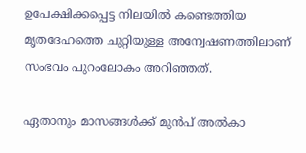ഉപേക്ഷിക്കപ്പെട്ട നിലയില്‍ കണ്ടെത്തിയ മൃതദേഹത്തെ ചുറ്റിയുള്ള അന്വേഷണത്തിലാണ് സംഭവം പുറംലോകം അറിഞ്ഞത്.

ഏതാനും മാസങ്ങള്‍ക്ക് മുന്‍പ് അല്‍കാ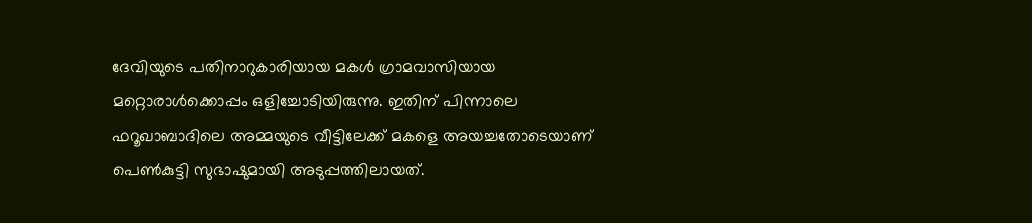ദേവിയുടെ പതിനാറുകാരിയായ മകള്‍ ഗ്രാമവാസിയായ മറ്റൊരാള്‍ക്കൊപ്പം ഒളിച്ചോടിയിരുന്നു. ഇതിന് പിന്നാലെ ഫറൂഖാബാദിലെ അമ്മയുടെ വീട്ടിലേക്ക് മകളെ അയച്ചതോടെയാണ് പെണ്‍കുട്ടി സുഭാഷുമായി അടുപ്പത്തിലായത്.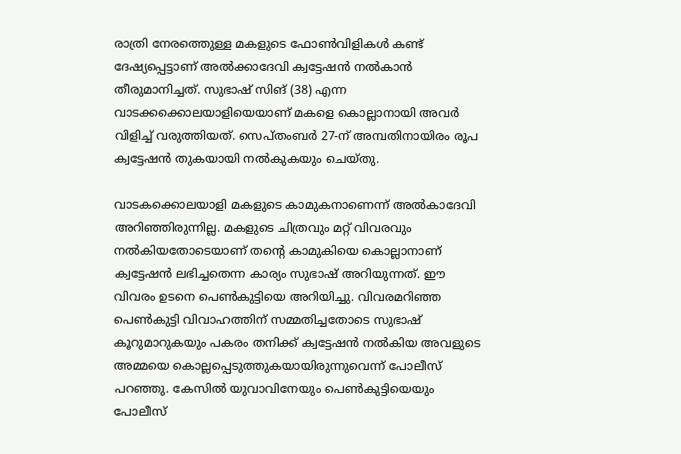രാത്രി നേരത്തെുള്ള മകളുടെ ഫോൺവിളികൾ കണ്ട് ദേഷ്യപ്പെട്ടാണ് അൽക്കാദേവി ക്വട്ടേഷൻ നൽകാൻ തീരുമാനിച്ചത്. സുഭാഷ് സിങ് (38) എന്ന വാടക്കക്കൊലയാളിയെയാണ് മകളെ കൊല്ലാനായി അവർ വിളിച്ച് വരുത്തിയത്. സെപ്തംബര്‍ 27-ന് അമ്പതിനായിരം രൂപ ക്വട്ടേഷൻ തുകയായി നൽകുകയും ചെയ്തു.

വാടകക്കൊലയാളി മകളുടെ കാമുകനാണെന്ന് അല്‍കാദേവി അറിഞ്ഞിരുന്നില്ല. മകളുടെ ചിത്രവും മറ്റ് വിവരവും നല്‍കിയതോടെയാണ് തന്റെ കാമുകിയെ കൊല്ലാനാണ് ക്വട്ടേഷൻ ലഭിച്ചതെന്ന കാര്യം സുഭാഷ് അറിയുന്നത്. ഈ വിവരം ഉടനെ പെൺകുട്ടിയെ അറിയിച്ചു. വിവരമറിഞ്ഞ പെൺകുട്ടി വിവാഹത്തിന് സമ്മതിച്ചതോടെ സുഭാഷ് കൂറുമാറുകയും പകരം തനിക്ക് ക്വട്ടേഷൻ നൽകിയ അവളുടെ അമ്മയെ കൊല്ലപ്പെടുത്തുകയായിരുന്നുവെന്ന് പോലീസ് പറഞ്ഞു. കേസില്‍ യുവാവിനേയും പെൺകുട്ടിയെയും പോലീസ്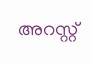അറസ്റ്റ്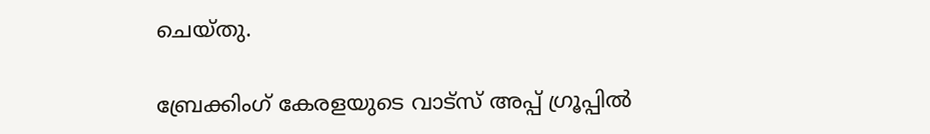ചെയ്തു.

ബ്രേക്കിംഗ് കേരളയുടെ വാട്സ് അപ്പ് ഗ്രൂപ്പിൽ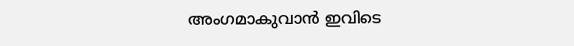അംഗമാകുവാൻ ഇവിടെ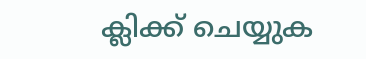ക്ലിക്ക് ചെയ്യുക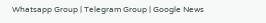Whatsapp Group | Telegram Group | Google News